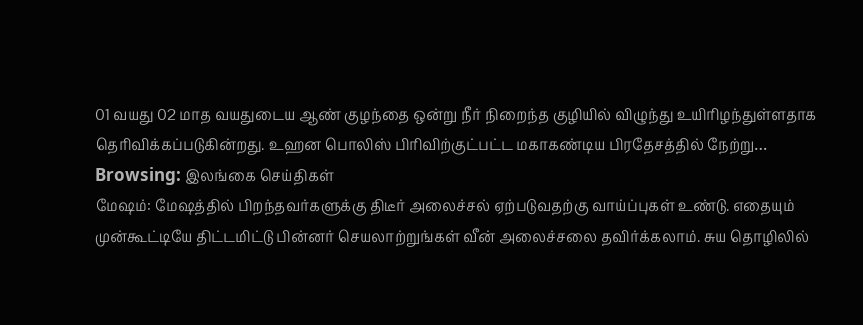01 வயது 02 மாத வயதுடைய ஆண் குழந்தை ஒன்று நீர் நிறைந்த குழியில் விழுந்து உயிரிழந்துள்ளதாக தெரிவிக்கப்படுகின்றது. உஹன பொலிஸ் பிரிவிற்குட்பட்ட மகாகண்டிய பிரதேசத்தில் நேற்று…
Browsing: இலங்கை செய்திகள்
மேஷம்: மேஷத்தில் பிறந்தவர்களுக்கு திடீர் அலைச்சல் ஏற்படுவதற்கு வாய்ப்புகள் உண்டு. எதையும் முன்கூட்டியே திட்டமிட்டு பின்னர் செயலாற்றுங்கள் வீன் அலைச்சலை தவிர்க்கலாம். சுய தொழிலில்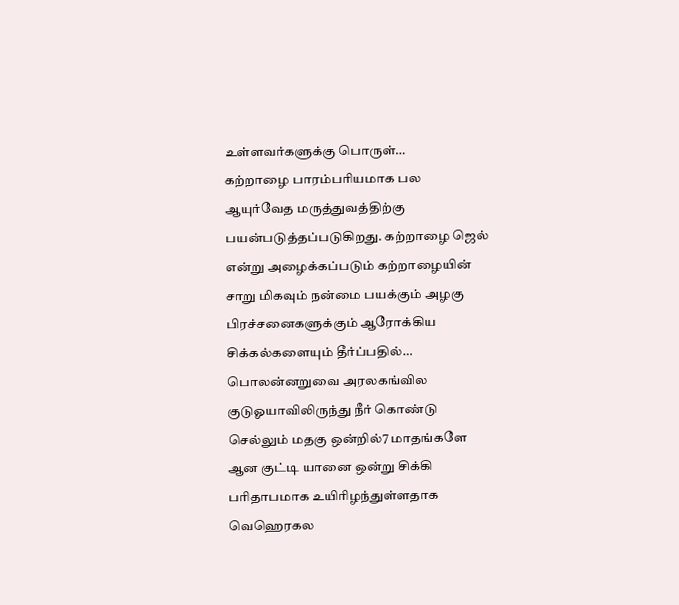உள்ளவர்களுக்கு பொருள்…
கற்றாழை பாரம்பரியமாக பல ஆயுர்வேத மருத்துவத்திற்கு பயன்படுத்தப்படுகிறது. கற்றாழை ஜெல் என்று அழைக்கப்படும் கற்றாழையின் சாறு மிகவும் நன்மை பயக்கும் அழகு பிரச்சனைகளுக்கும் ஆரோக்கிய சிக்கல்களையும் தீர்ப்பதில்…
பொலன்னறுவை அரலகங்வில குடுஓயாவிலிருந்து நீர் கொண்டு செல்லும் மதகு ஒன்றில்7 மாதங்களே ஆன குட்டி யானை ஒன்று சிக்கி பரிதாபமாக உயிரிழந்துள்ளதாக வெஹெரகல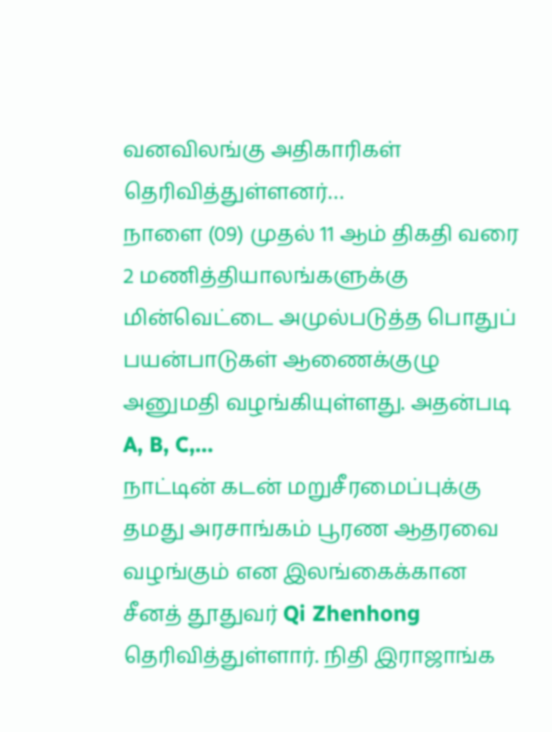வனவிலங்கு அதிகாரிகள் தெரிவித்துள்ளனர்…
நாளை (09) முதல் 11 ஆம் திகதி வரை 2 மணித்தியாலங்களுக்கு மின்வெட்டை அமுல்படுத்த பொதுப் பயன்பாடுகள் ஆணைக்குழு அனுமதி வழங்கியுள்ளது. அதன்படி A, B, C,…
நாட்டின் கடன் மறுசீரமைப்புக்கு தமது அரசாங்கம் பூரண ஆதரவை வழங்கும் என இலங்கைக்கான சீனத் தூதுவர் Qi Zhenhong தெரிவித்துள்ளார். நிதி இராஜாங்க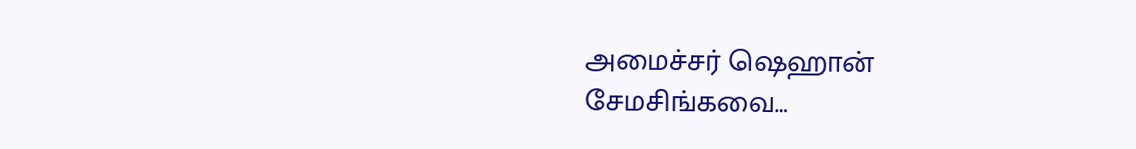அமைச்சர் ஷெஹான் சேமசிங்கவை…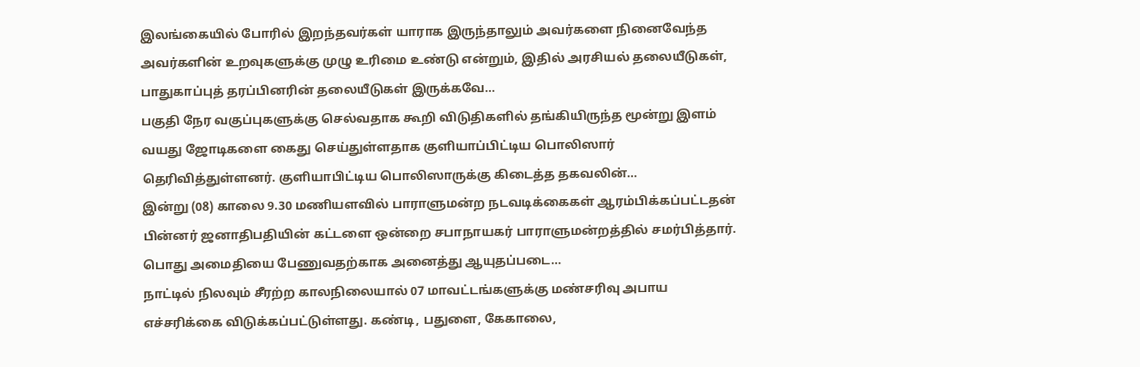இலங்கையில் போரில் இறந்தவர்கள் யாராக இருந்தாலும் அவர்களை நினைவேந்த அவர்களின் உறவுகளுக்கு முழு உரிமை உண்டு என்றும், இதில் அரசியல் தலையீடுகள், பாதுகாப்புத் தரப்பினரின் தலையீடுகள் இருக்கவே…
பகுதி நேர வகுப்புகளுக்கு செல்வதாக கூறி விடுதிகளில் தங்கியிருந்த மூன்று இளம் வயது ஜோடிகளை கைது செய்துள்ளதாக குளியாப்பிட்டிய பொலிஸார் தெரிவித்துள்ளனர். குளியாபிட்டிய பொலிஸாருக்கு கிடைத்த தகவலின்…
இன்று (08) காலை 9.30 மணியளவில் பாராளுமன்ற நடவடிக்கைகள் ஆரம்பிக்கப்பட்டதன் பின்னர் ஜனாதிபதியின் கட்டளை ஒன்றை சபாநாயகர் பாராளுமன்றத்தில் சமர்பித்தார். பொது அமைதியை பேணுவதற்காக அனைத்து ஆயுதப்படை…
நாட்டில் நிலவும் சீரற்ற காலநிலையால் 07 மாவட்டங்களுக்கு மண்சரிவு அபாய எச்சரிக்கை விடுக்கப்பட்டுள்ளது. கண்டி, பதுளை, கேகாலை,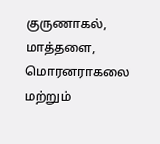குருணாகல், மாத்தளை, மொரனராகலை மற்றும்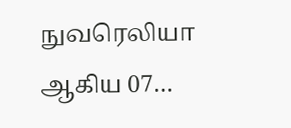நுவரெலியா ஆகிய 07…